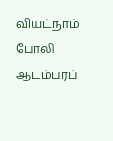வியட்நாம் போலி ஆடம்பரப்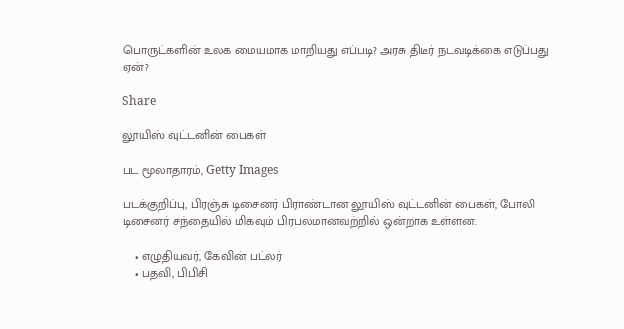பொருட்களின் உலக மையமாக மாறியது எப்படி? அரசு திடீர் நடவடிக்கை எடுப்பது ஏன்?

Share

லூயிஸ் வுட்டனின் பைகள்

பட மூலாதாரம், Getty Images

படக்குறிப்பு, பிரஞ்சு டிசைனர் பிராண்டான லூயிஸ் வுட்டனின் பைகள், போலி டிசைனர் சந்தையில் மிகவும் பிரபலமானவற்றில் ஒன்றாக உள்ளன.

    • எழுதியவர், கேவின் பட்லர்
    • பதவி, பிபிசி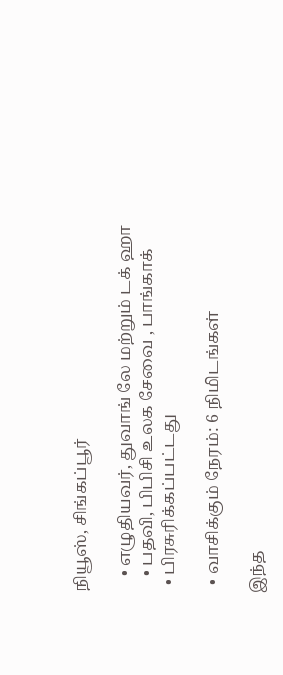நியூஸ், சிங்கப்பூர்

    • எழுதியவர், துவாங் லே மற்றும் டக் ஹா
    • பதவி, பிபிசி உலக சேவை , பாங்காக்
  • பிரசுரிக்கப்பட்டது

  • வாசிக்கும் நேரம்: 6 நிமிடங்கள்

இந்த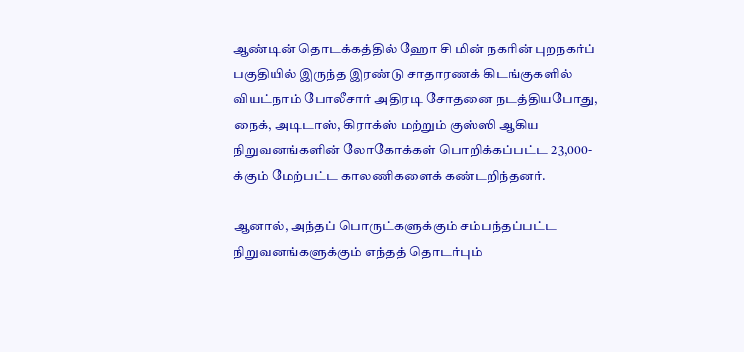ஆண்டின் தொடக்கத்தில் ஹோ சி மின் நகரின் புறநகர்ப் பகுதியில் இருந்த இரண்டு சாதாரணக் கிடங்குகளில் வியட்நாம் போலீசார் அதிரடி சோதனை நடத்தியபோது, நைக், அடிடாஸ், கிராக்ஸ் மற்றும் குஸ்ஸி ஆகிய நிறுவனங்களின் லோகோக்கள் பொறிக்கப்பட்ட 23,000-க்கும் மேற்பட்ட காலணிகளைக் கண்டறிந்தனர்.

ஆனால், அந்தப் பொருட்களுக்கும் சம்பந்தப்பட்ட நிறுவனங்களுக்கும் எந்தத் தொடர்பும்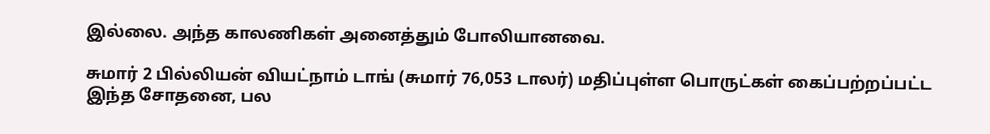இல்லை. அந்த காலணிகள் அனைத்தும் போலியானவை.

சுமார் 2 பில்லியன் வியட்நாம் டாங் (சுமார் 76,053 டாலர்) மதிப்புள்ள பொருட்கள் கைப்பற்றப்பட்ட இந்த சோதனை, பல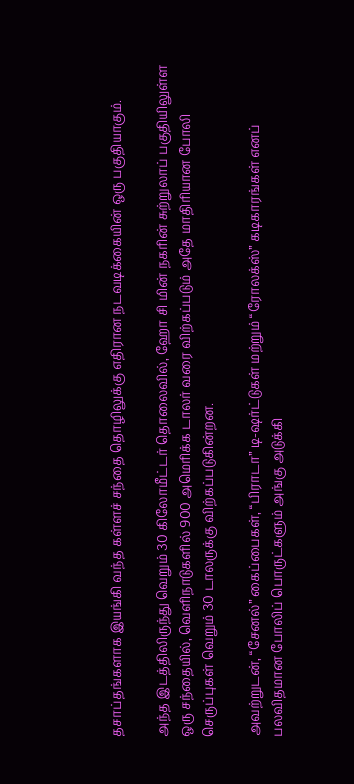தசாப்தங்களாக இயங்கி வந்த கள்ளச் சந்தை தொழிலுக்கு எதிரான நடவடிக்கையின் ஒரு பகுதியாகும்.

அந்த இடத்திலிருந்து வெறும் 30 கிலோமீட்டர் தொலைவில், ஹோ சி மின் நகரின் சுற்றுலாப் பகுதியிலுள்ள ஒரு சந்தையில், வெளிநாடுகளில் 900 அமெரிக்க டாலர் வரை விற்கப்படும் அதே மாதிரியான போலி செருப்புகள் வெறும் 30 டாலருக்கு விற்கப்படுகின்றன.

அவற்றுடன், “சேனல்” கைப்பைகள், “பிராடா” டி-ஷர்ட்டுகள் மற்றும் “ரோலக்ஸ்” கடிகாரங்கள் எனப் பலவிதமான போலிப் பொருட்களும் அங்கு அடுக்கி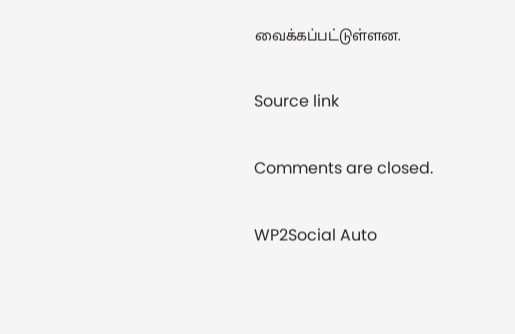வைக்கப்பட்டுள்ளன.

Source link

Comments are closed.

WP2Social Auto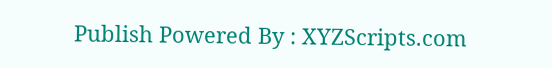Publish Powered By : XYZScripts.com